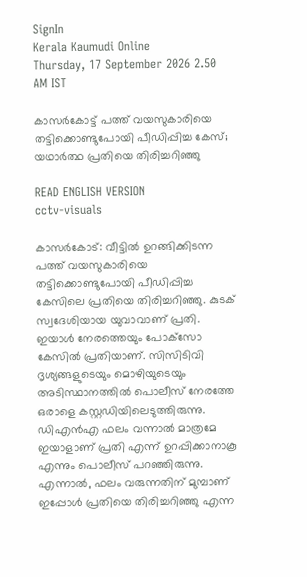SignIn
Kerala Kaumudi Online
Thursday, 17 September 2026 2.50 AM IST

കാസർകോട്ട് പത്ത് വയസുകാരിയെ തട്ടിക്കൊണ്ടുപോയി പീഡിപ്പിച്ച കേസ്; യഥാർത്ഥ പ്രതിയെ തിരിച്ചറിഞ്ഞു

READ ENGLISH VERSION
cctv-visuals

കാസർകോട്: വീട്ടിൽ ഉറങ്ങിക്കിടന്ന പത്ത് വയസുകാരിയെ തട്ടിക്കൊണ്ടുപോയി പീഡിപ്പിച്ച കേസിലെ പ്രതിയെ തിരിച്ചറിഞ്ഞു. കുടക് സ്വദേശിയായ യുവാവാണ് പ്രതി. ഇയാൾ നേരത്തെയും പോക്‌സോ കേസിൽ പ്രതിയാണ്. സിസിടിവി ദൃശ്യങ്ങളുടെയും മൊഴിയുടെയും അടിസ്ഥാനത്തിൽ പൊലീസ് നേരത്തേ ഒരാളെ കസ്റ്റഡിയിലെടുത്തിരുന്നു. ഡിഎൻഎ ഫലം വന്നാൽ മാത്രമേ ഇയാളാണ് പ്രതി എന്ന് ഉറപ്പിക്കാനാകൂ എന്നും പൊലീസ് പറഞ്ഞിരുന്നു. എന്നാൽ, ഫലം വരുന്നതിന് മുമ്പാണ് ഇപ്പോൾ പ്രതിയെ തിരിച്ചറിഞ്ഞു എന്ന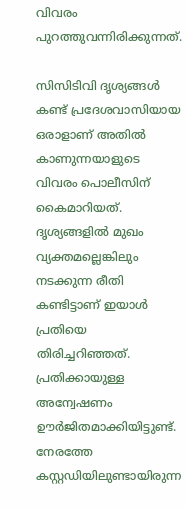വിവരം പുറത്തുവന്നിരിക്കുന്നത്.

സിസിടിവി ദൃശ്യങ്ങൾ കണ്ട് പ്രദേശവാസിയായ ഒരാളാണ് അതിൽ കാണുന്നയാളുടെ വിവരം പൊലീസിന് കൈമാറിയത്. ദൃശ്യങ്ങളിൽ മുഖം വ്യക്തമല്ലെങ്കിലും നടക്കുന്ന രീതി കണ്ടിട്ടാണ് ഇയാൾ പ്രതിയെ തിരിച്ചറിഞ്ഞത്. പ്രതിക്കായുള്ള അന്വേഷണം ഊർജിതമാക്കിയിട്ടുണ്ട്. നേരത്തേ കസ്റ്റഡിയിലുണ്ടായിരുന്ന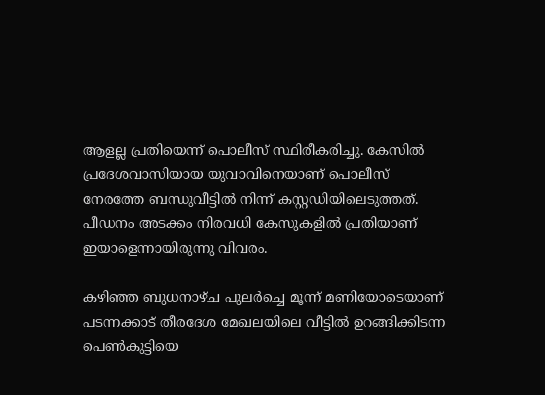ആളല്ല പ്രതിയെന്ന് പൊലീസ് സ്ഥിരീകരിച്ചു. കേസിൽ പ്രദേശവാസിയായ യുവാവിനെയാണ് പൊലീസ് നേരത്തേ ബന്ധുവീട്ടിൽ നിന്ന് കസ്റ്റ‌ഡിയിലെടുത്തത്. പീഡനം അടക്കം നിരവധി കേസുകളിൽ പ്രതിയാണ് ഇയാളെന്നായിരുന്നു വിവരം.

കഴിഞ്ഞ ബുധനാഴ്‌ച പുലർച്ചെ മൂന്ന് മണിയോടെയാണ് പടന്നക്കാട് തീരദേശ മേഖലയിലെ വീട്ടിൽ ഉറങ്ങിക്കിടന്ന പെൺകുട്ടിയെ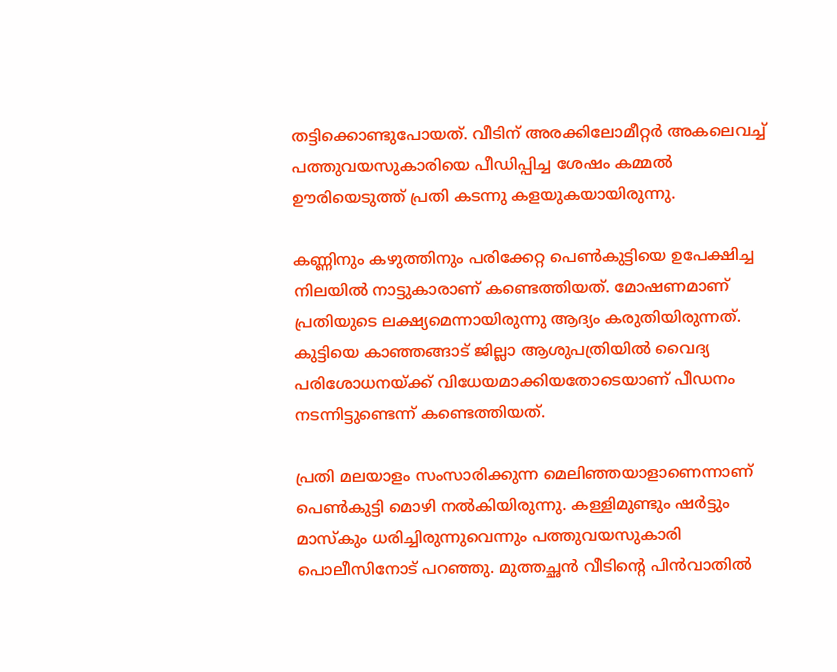തട്ടിക്കൊണ്ടുപോയത്. വീടിന് അരക്കിലോമീറ്റർ അകലെവച്ച് പത്തുവയസുകാരിയെ പീഡിപ്പിച്ച ശേഷം കമ്മൽ ഊരിയെടുത്ത് പ്രതി കടന്നു കളയുകയായിരുന്നു.

കണ്ണിനും കഴുത്തിനും പരിക്കേറ്റ പെൺകുട്ടിയെ ഉപേക്ഷിച്ച നിലയിൽ നാട്ടുകാരാണ് കണ്ടെത്തിയത്. മോഷണമാണ് പ്രതിയുടെ ലക്ഷ്യമെന്നായിരുന്നു ആദ്യം കരുതിയിരുന്നത്. കുട്ടിയെ കാഞ്ഞങ്ങാട് ജില്ലാ ആശുപത്രിയിൽ വൈദ്യ പരിശോധനയ്‌ക്ക് വിധേയമാക്കിയതോടെയാണ് പീ‌ഡനം നടന്നിട്ടുണ്ടെന്ന് കണ്ടെത്തിയത്.

പ്രതി മലയാളം സംസാരിക്കുന്ന മെലിഞ്ഞയാളാണെന്നാണ് പെൺകുട്ടി മൊഴി നൽകിയിരുന്നു. കള്ളിമുണ്ടും ഷർട്ടും മാസ്‌കും ധരിച്ചിരുന്നുവെന്നും പത്തുവയസുകാരി പൊലീസിനോട് പറഞ്ഞു. മുത്തച്ഛൻ വീടിന്റെ പിൻവാതിൽ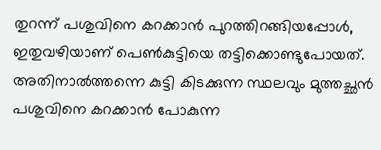തുറന്ന് പശുവിനെ കറക്കാൻ പുറത്തിറങ്ങിയപ്പോൾ, ഇതുവഴിയാണ് പെൺകുട്ടിയെ തട്ടിക്കൊണ്ടുപോയത്. അതിനാൽത്തന്നെ കുട്ടി കിടക്കുന്ന സ്ഥലവും മുത്തച്ഛൻ പശുവിനെ കറക്കാൻ പോകുന്ന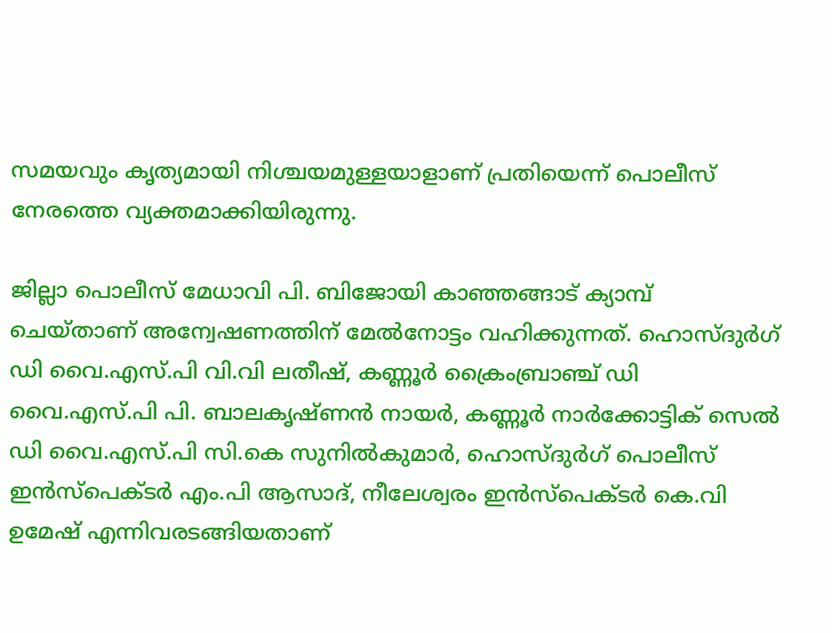സമയവും കൃത്യമായി നിശ്ചയമുള്ളയാളാണ് പ്രതിയെന്ന് പൊലീസ് നേരത്തെ വ്യക്തമാക്കിയിരുന്നു.

ജില്ലാ പൊലീസ് മേധാവി പി. ബിജോയി കാഞ്ഞങ്ങാട് ക്യാമ്പ് ചെയ്താണ് അന്വേഷണത്തിന് മേൽനോട്ടം വഹിക്കുന്നത്. ഹൊസ്‌ദുർഗ് ഡി വൈ.എസ്.പി വി.വി ലതീഷ്, കണ്ണൂർ ക്രൈംബ്രാഞ്ച് ഡി വൈ.എസ്.പി പി. ബാലകൃഷ്ണൻ നായർ, കണ്ണൂർ നാർക്കോട്ടിക് സെൽ ഡി വൈ.എസ്.പി സി.കെ സുനിൽകുമാർ, ഹൊസ്‌ദുർഗ് പൊലീസ് ഇൻസ്പെക്ടർ എം.പി ആസാദ്, നീലേശ്വരം ഇൻസ്‌പെക്ടർ കെ.വി ഉമേഷ് എന്നിവരടങ്ങിയതാണ്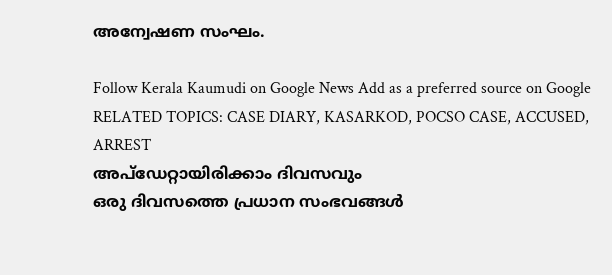അന്വേഷണ സംഘം.

Follow Kerala Kaumudi on Google News Add as a preferred source on Google
RELATED TOPICS: CASE DIARY, KASARKOD, POCSO CASE, ACCUSED, ARREST
അപ്ഡേറ്റായിരിക്കാം ദിവസവും
ഒരു ദിവസത്തെ പ്രധാന സംഭവങ്ങൾ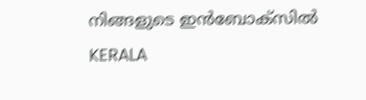നിങ്ങളുടെ ഇൻബോക്സിൽ
KERALA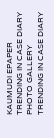KAUMUDI EPAPER
TRENDING IN CASE DIARY
PHOTO GALLERY
TRENDING IN CASE DIARY